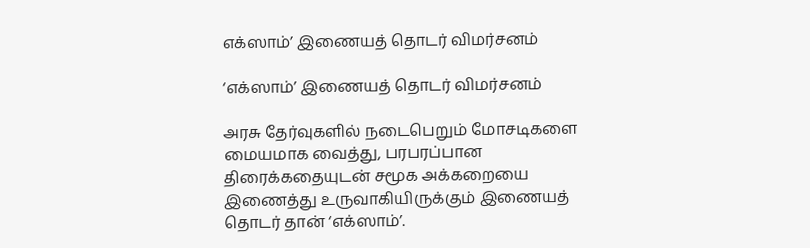எக்ஸாம்’ இணையத் தொடர் விமர்சனம்

‘எக்ஸாம்’ இணையத் தொடர் விமர்சனம்

அரசு தேர்வுகளில் நடைபெறும் மோசடிகளை மையமாக வைத்து, பரபரப்பான திரைக்கதையுடன் சமூக அக்கறையை இணைத்து உருவாகியிருக்கும் இணையத் தொடர் தான் ‘எக்ஸாம்’.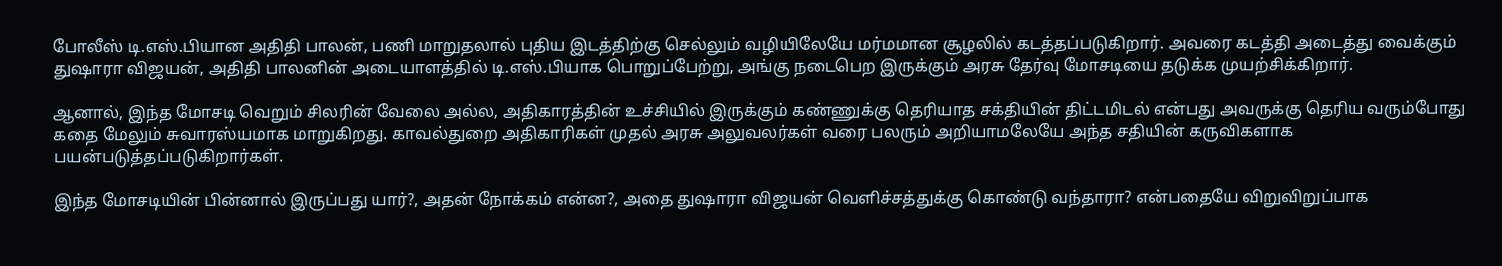போலீஸ் டி.எஸ்.பியான அதிதி பாலன், பணி மாறுதலால் புதிய இடத்திற்கு செல்லும் வழியிலேயே மர்மமான சூழலில் கடத்தப்படுகிறார். அவரை கடத்தி அடைத்து வைக்கும் துஷாரா விஜயன், அதிதி பாலனின் அடையாளத்தில் டி.எஸ்.பியாக பொறுப்பேற்று, அங்கு நடைபெற இருக்கும் அரசு தேர்வு மோசடியை தடுக்க முயற்சிக்கிறார்.

ஆனால், இந்த மோசடி வெறும் சிலரின் வேலை அல்ல, அதிகாரத்தின் உச்சியில் இருக்கும் கண்ணுக்கு தெரியாத சக்தியின் திட்டமிடல் என்பது அவருக்கு தெரிய வரும்போது கதை மேலும் சுவாரஸ்யமாக மாறுகிறது. காவல்துறை அதிகாரிகள் முதல் அரசு அலுவலர்கள் வரை பலரும் அறியாமலேயே அந்த சதியின் கருவிகளாக பயன்படுத்தப்படுகிறார்கள்.

இந்த மோசடியின் பின்னால் இருப்பது யார்?, அதன் நோக்கம் என்ன?, அதை துஷாரா விஜயன் வெளிச்சத்துக்கு கொண்டு வந்தாரா? என்பதையே விறுவிறுப்பாக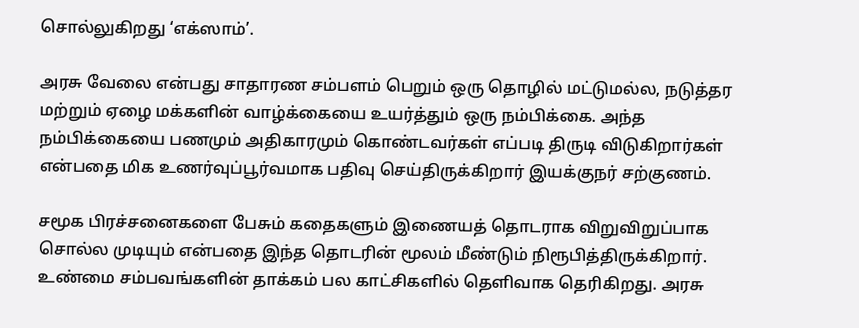சொல்லுகிறது ‘எக்ஸாம்’.

அரசு வேலை என்பது சாதாரண சம்பளம் பெறும் ஒரு தொழில் மட்டுமல்ல, நடுத்தர மற்றும் ஏழை மக்களின் வாழ்க்கையை உயர்த்தும் ஒரு நம்பிக்கை. அந்த நம்பிக்கையை பணமும் அதிகாரமும் கொண்டவர்கள் எப்படி திருடி விடுகிறார்கள் என்பதை மிக உணர்வுப்பூர்வமாக பதிவு செய்திருக்கிறார் இயக்குநர் சற்குணம்.

சமூக பிரச்சனைகளை பேசும் கதைகளும் இணையத் தொடராக விறுவிறுப்பாக சொல்ல முடியும் என்பதை இந்த தொடரின் மூலம் மீண்டும் நிரூபித்திருக்கிறார். உண்மை சம்பவங்களின் தாக்கம் பல காட்சிகளில் தெளிவாக தெரிகிறது. அரசு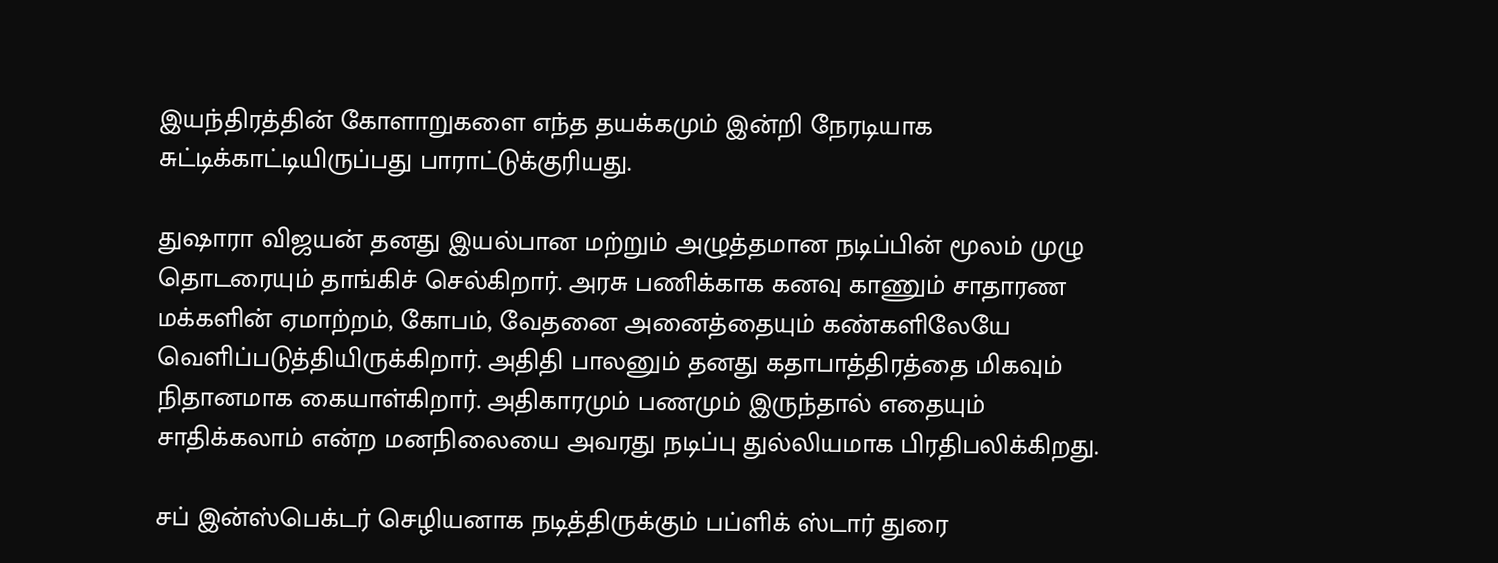இயந்திரத்தின் கோளாறுகளை எந்த தயக்கமும் இன்றி நேரடியாக சுட்டிக்காட்டியிருப்பது பாராட்டுக்குரியது.

துஷாரா விஜயன் தனது இயல்பான மற்றும் அழுத்தமான நடிப்பின் மூலம் முழு தொடரையும் தாங்கிச் செல்கிறார். அரசு பணிக்காக கனவு காணும் சாதாரண மக்களின் ஏமாற்றம், கோபம், வேதனை அனைத்தையும் கண்களிலேயே வெளிப்படுத்தியிருக்கிறார். அதிதி பாலனும் தனது கதாபாத்திரத்தை மிகவும் நிதானமாக கையாள்கிறார். அதிகாரமும் பணமும் இருந்தால் எதையும் சாதிக்கலாம் என்ற மனநிலையை அவரது நடிப்பு துல்லியமாக பிரதிபலிக்கிறது.

சப் இன்ஸ்பெக்டர் செழியனாக நடித்திருக்கும் பப்ளிக் ஸ்டார் துரை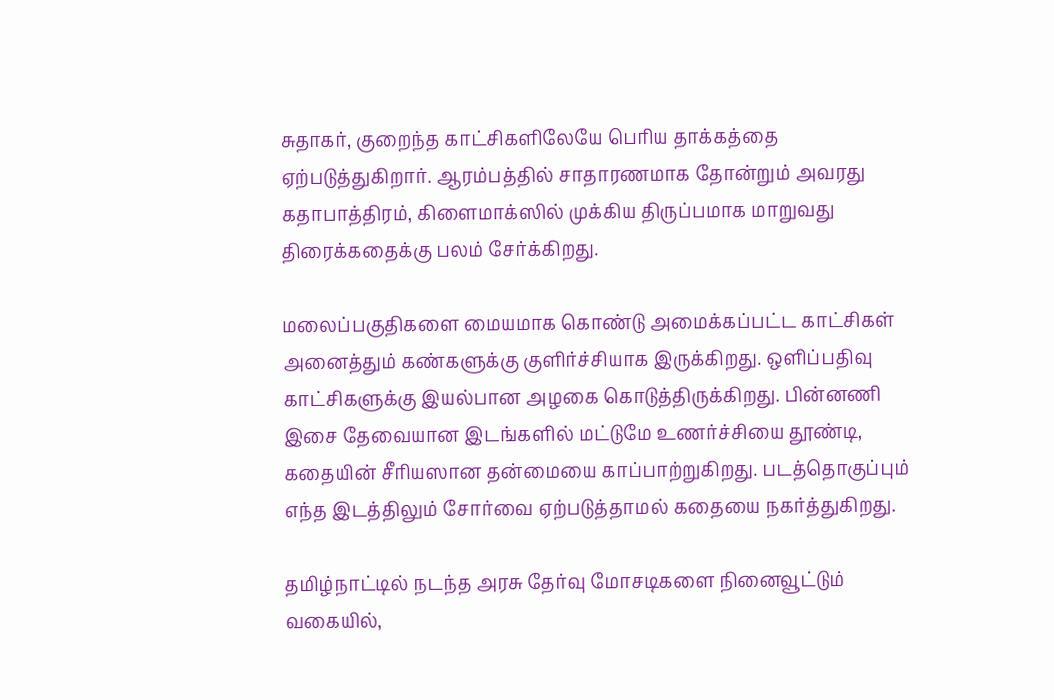சுதாகர், குறைந்த காட்சிகளிலேயே பெரிய தாக்கத்தை ஏற்படுத்துகிறார். ஆரம்பத்தில் சாதாரணமாக தோன்றும் அவரது கதாபாத்திரம், கிளைமாக்ஸில் முக்கிய திருப்பமாக மாறுவது திரைக்கதைக்கு பலம் சேர்க்கிறது.

மலைப்பகுதிகளை மையமாக கொண்டு அமைக்கப்பட்ட காட்சிகள் அனைத்தும் கண்களுக்கு குளிர்ச்சியாக இருக்கிறது. ஒளிப்பதிவு காட்சிகளுக்கு இயல்பான அழகை கொடுத்திருக்கிறது. பின்னணி இசை தேவையான இடங்களில் மட்டுமே உணர்ச்சியை தூண்டி, கதையின் சீரியஸான தன்மையை காப்பாற்றுகிறது. படத்தொகுப்பும் எந்த இடத்திலும் சோர்வை ஏற்படுத்தாமல் கதையை நகர்த்துகிறது.

தமிழ்நாட்டில் நடந்த அரசு தேர்வு மோசடிகளை நினைவூட்டும் வகையில்,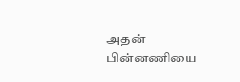அதன் பின்னணியை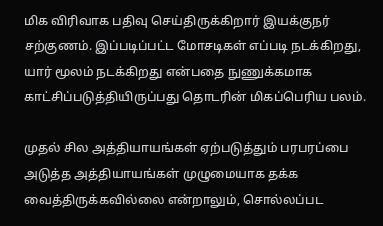மிக விரிவாக பதிவு செய்திருக்கிறார் இயக்குநர் சற்குணம். இப்படிப்பட்ட மோசடிகள் எப்படி நடக்கிறது, யார் மூலம் நடக்கிறது என்பதை நுணுக்கமாக காட்சிப்படுத்தியிருப்பது தொடரின் மிகப்பெரிய பலம்.

முதல் சில அத்தியாயங்கள் ஏற்படுத்தும் பரபரப்பை அடுத்த அத்தியாயங்கள் முழுமையாக தக்க வைத்திருக்கவில்லை என்றாலும், சொல்லப்பட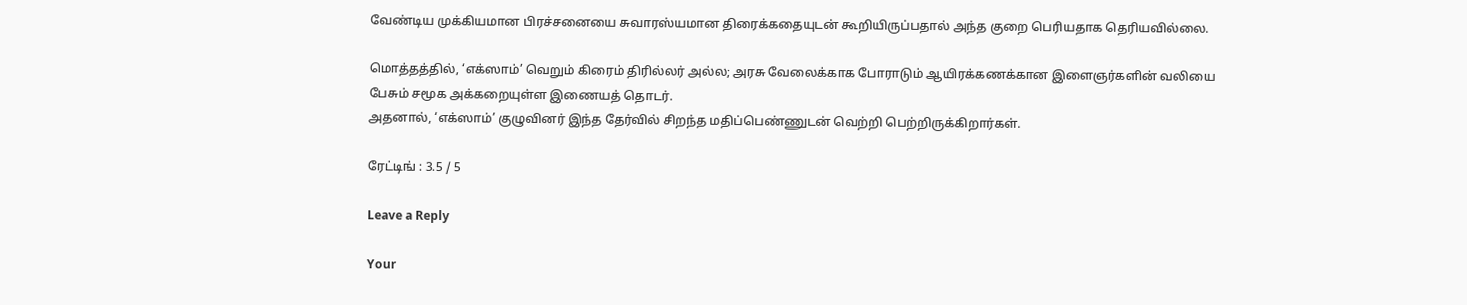வேண்டிய முக்கியமான பிரச்சனையை சுவாரஸ்யமான திரைக்கதையுடன் கூறியிருப்பதால் அந்த குறை பெரியதாக தெரியவில்லை.

மொத்தத்தில், ‘எக்ஸாம்’ வெறும் கிரைம் திரில்லர் அல்ல; அரசு வேலைக்காக போராடும் ஆயிரக்கணக்கான இளைஞர்களின் வலியை பேசும் சமூக அக்கறையுள்ள இணையத் தொடர்.
அதனால், ‘எக்ஸாம்’ குழுவினர் இந்த தேர்வில் சிறந்த மதிப்பெண்ணுடன் வெற்றி பெற்றிருக்கிறார்கள்.

ரேட்டிங் : 3.5 / 5

Leave a Reply

Your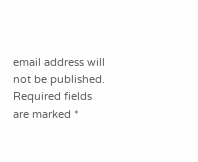email address will not be published. Required fields are marked *